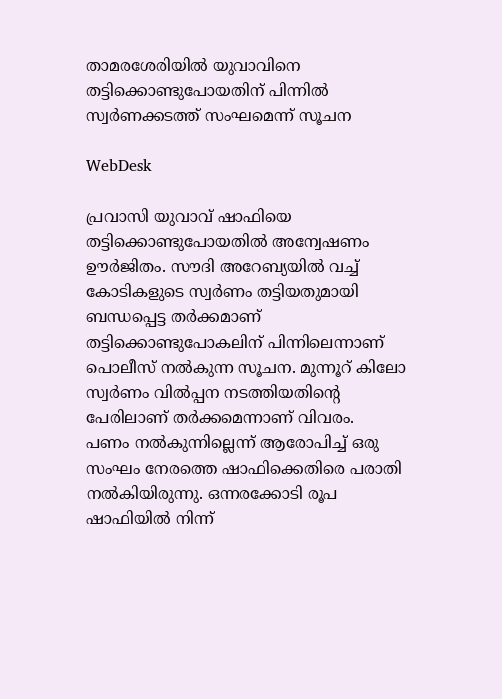താമരശേരിയില്‍ യുവാവിനെ തട്ടിക്കൊണ്ടുപോയതിന് പിന്നില്‍ സ്വര്‍ണക്കടത്ത് സംഘമെന്ന് സൂചന

WebDesk

പ്രവാസി യുവാവ് ഷാഫിയെ തട്ടിക്കൊണ്ടുപോയതില്‍ അന്വേഷണം ഊര്‍ജിതം. സൗദി അറേബ്യയില്‍ വച്ച് കോടികളുടെ സ്വര്‍ണം തട്ടിയതുമായി ബന്ധപ്പെട്ട തര്‍ക്കമാണ് തട്ടിക്കൊണ്ടുപോകലിന് പിന്നിലെന്നാണ് പൊലീസ് നല്‍കുന്ന സൂചന. മുന്നൂറ് കിലോ സ്വര്‍ണം വില്‍പ്പന നടത്തിയതിന്റെ പേരിലാണ് തര്‍ക്കമെന്നാണ് വിവരം.
പണം നല്‍കുന്നില്ലെന്ന് ആരോപിച്ച് ഒരു സംഘം നേരത്തെ ഷാഫിക്കെതിരെ പരാതി നല്‍കിയിരുന്നു. ഒന്നരക്കോടി രൂപ ഷാഫിയില്‍ നിന്ന്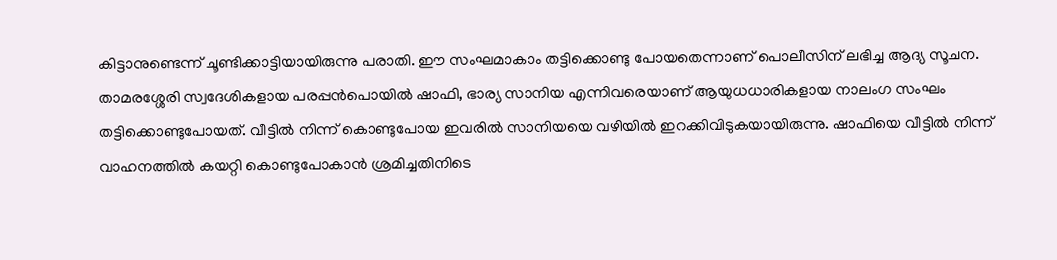കിട്ടാനുണ്ടെന്ന് ചൂണ്ടിക്കാട്ടിയായിരുന്നു പരാതി. ഈ സംഘമാകാം തട്ടിക്കൊണ്ടു പോയതെന്നാണ് പൊലീസിന് ലഭിച്ച ആദ്യ സൂചന.
താമരശ്ശേരി സ്വദേശികളായ പരപ്പന്‍പൊയില്‍ ഷാഫി, ഭാര്യ സാനിയ എന്നിവരെയാണ് ആയുധധാരികളായ നാലംഗ സംഘം തട്ടിക്കൊണ്ടുപോയത്. വീട്ടില്‍ നിന്ന് കൊണ്ടുപോയ ഇവരില്‍ സാനിയയെ വഴിയില്‍ ഇറക്കിവിടുകയായിരുന്നു. ഷാഫിയെ വീട്ടില്‍ നിന്ന് വാഹനത്തില്‍ കയറ്റി കൊണ്ടുപോകാന്‍ ശ്രമിച്ചതിനിടെ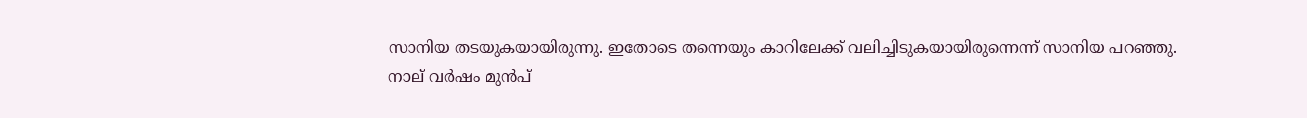സാനിയ തടയുകയായിരുന്നു. ഇതോടെ തന്നെയും കാറിലേക്ക് വലിച്ചിടുകയായിരുന്നെന്ന് സാനിയ പറഞ്ഞു.
നാല് വര്‍ഷം മുന്‍പ്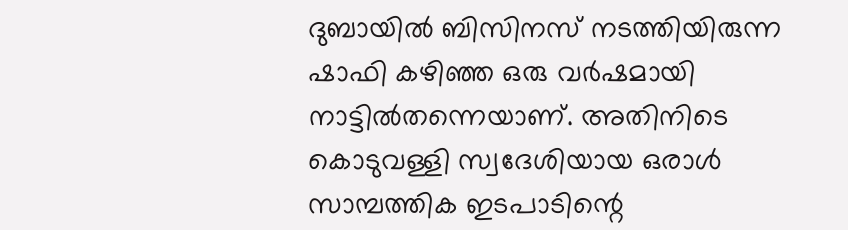ദുബായില്‍ ബിസിനസ് നടത്തിയിരുന്ന ഷാഫി കഴിഞ്ഞ ഒരു വര്‍ഷമായി നാട്ടില്‍തന്നെയാണ്. അതിനിടെ കൊടുവള്ളി സ്വദേശിയായ ഒരാള്‍ സാമ്പത്തിക ഇടപാടിന്റെ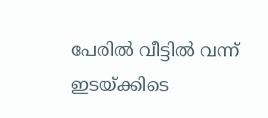പേരില്‍ വീട്ടില്‍ വന്ന് ഇടയ്ക്കിടെ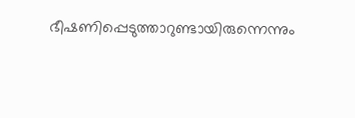ഭീഷണിപ്പെടുത്താറുണ്ടായിരുന്നെന്നും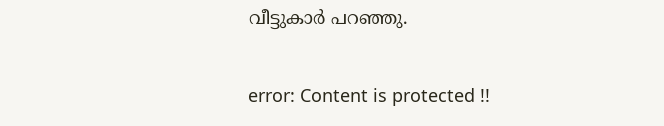വീട്ടുകാര്‍ പറഞ്ഞു.

error: Content is protected !!